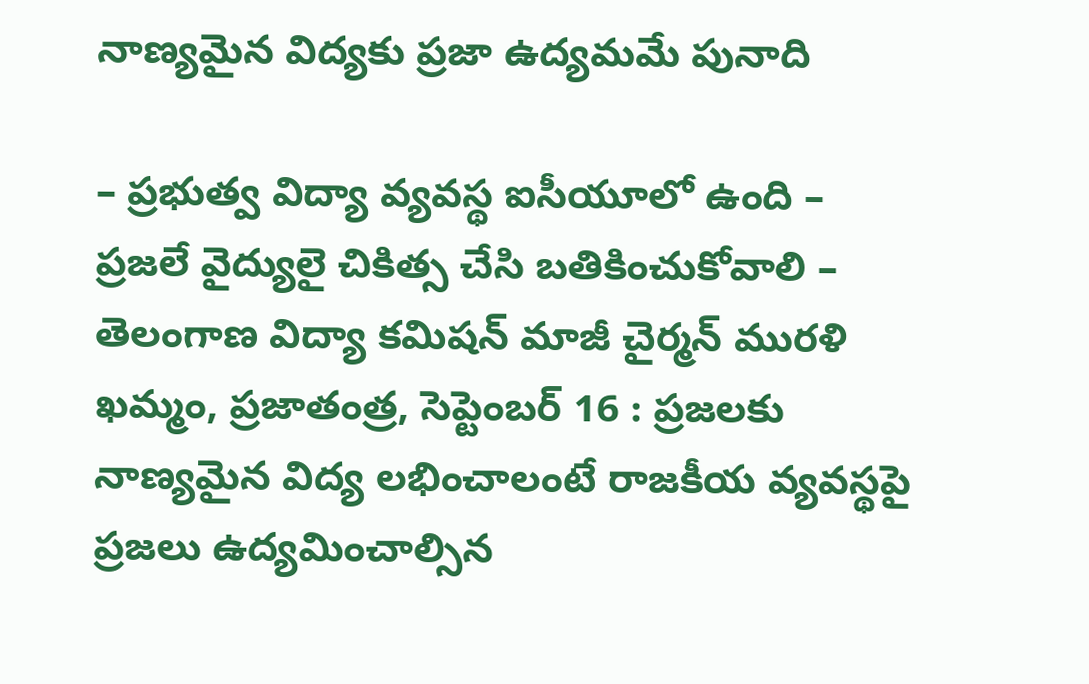నాణ్యమైన విద్యకు ప్రజా ఉద్యమమే పునాది

– ప్రభుత్వ విద్యా వ్యవస్థ ఐసీయూలో ఉంది – ప్రజలే వైద్యులై చికిత్స చేసి బతికించుకోవాలి – తెలంగాణ విద్యా కమిషన్ మాజీ చైర్మన్ మురళి ఖమ్మం, ప్రజాతంత్ర, సెప్టెంబర్ 16 : ప్రజలకు నాణ్యమైన విద్య లభించాలంటే రాజకీయ వ్యవస్థపై ప్రజలు ఉద్యమించాల్సిన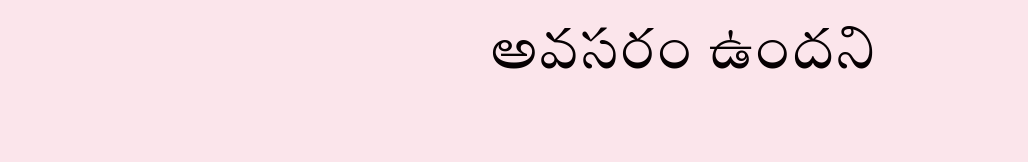అవసరం ఉందని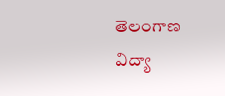తెలంగాణ విద్యా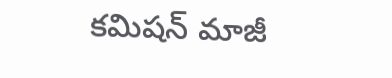కమిషన్ మాజీ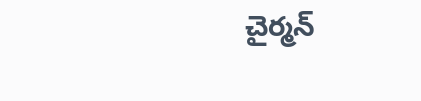చైర్మన్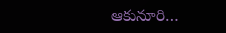ఆకునూరి…